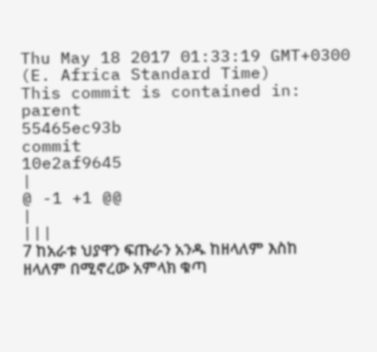Thu May 18 2017 01:33:19 GMT+0300 (E. Africa Standard Time)
This commit is contained in:
parent
55465ec93b
commit
10e2af9645
|
@ -1 +1 @@
|
|||
7 ከአራቱ ህያዋን ፍጡራን አንዱ ከዘላለም እስከ ዘላለም በሚኖረው አምላክ ቁጣ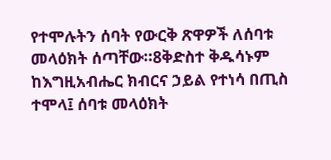የተሞሉትን ሰባት የውርቅ ጽዋዎች ለሰባቱ መላዕክት ሰጣቸው።8ቅድስተ ቅዱሳኑም ከእግዚአብሔር ክብርና ኃይል የተነሳ በጢስ ተሞላ፤ ሰባቱ መላዕክት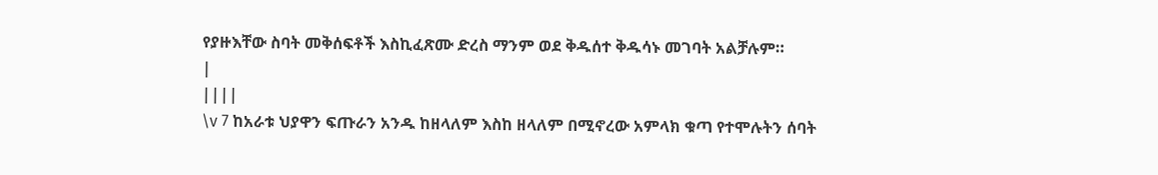የያዙእቸው ስባት መቅሰፍቶች እስኪፈጽሙ ድረስ ማንም ወደ ቅዱሰተ ቅዱሳኑ መገባት አልቻሉም።
|
||||
\v 7 ከአራቱ ህያዋን ፍጡራን አንዱ ከዘላለም እስከ ዘላለም በሚኖረው አምላክ ቁጣ የተሞሉትን ሰባት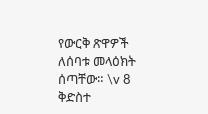የውርቅ ጽዋዎች ለሰባቱ መላዕክት ሰጣቸው። \v 8 ቅድስተ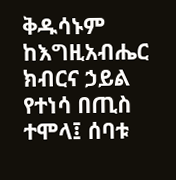ቅዱሳኑም ከእግዚአብሔር ክብርና ኃይል የተነሳ በጢስ ተሞላ፤ ሰባቱ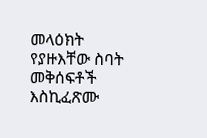መላዕክት የያዙእቸው ስባት መቅሰፍቶች እስኪፈጽሙ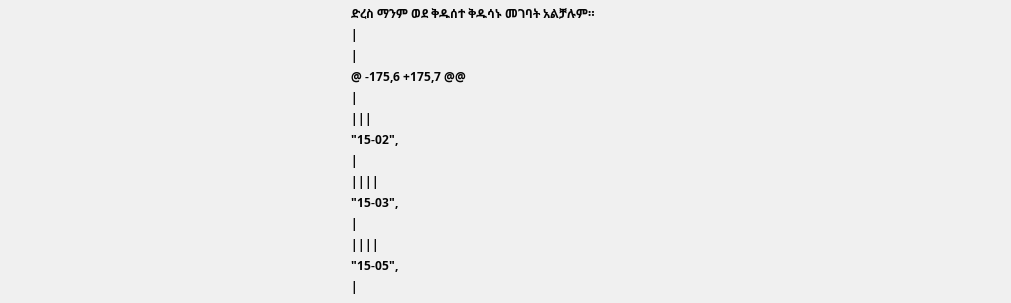ድረስ ማንም ወደ ቅዱሰተ ቅዱሳኑ መገባት አልቻሉም።
|
|
@ -175,6 +175,7 @@
|
|||
"15-02",
|
||||
"15-03",
|
||||
"15-05",
|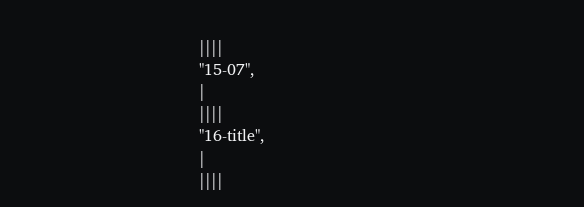||||
"15-07",
|
||||
"16-title",
|
||||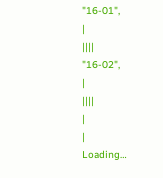"16-01",
|
||||
"16-02",
|
||||
|
|
Loading…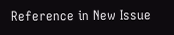Reference in New Issue